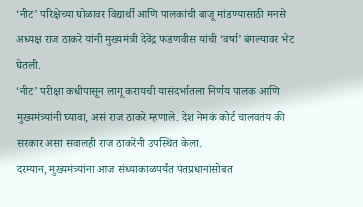‘नीट’ परिक्षेच्या घोळावर विद्यार्थी आणि पालकांची बाजू मांडण्यासाठी मनसे अध्यक्ष राज ठाकरे यांनी मुख्यमंत्री देवेंद्र फडणवीस यांची ‘वर्षा’ बंगल्यावर भेट घेतली.
‘नीट’ परीक्षा कधीपासून लागू करायची यासंदर्भातला निर्णय पालक आणि मुख्यमंत्र्यांनी घ्यावा, असं राज ठाकरे म्हणाले. देश नेमकं कोर्ट चालवतंय की सरकार असा सवालही राज ठाकरेंनी उपस्थित केला.
दरम्यान, मुख्यमंत्र्यांना आज संध्याकाळपर्यंत पंतप्रधानांसोबत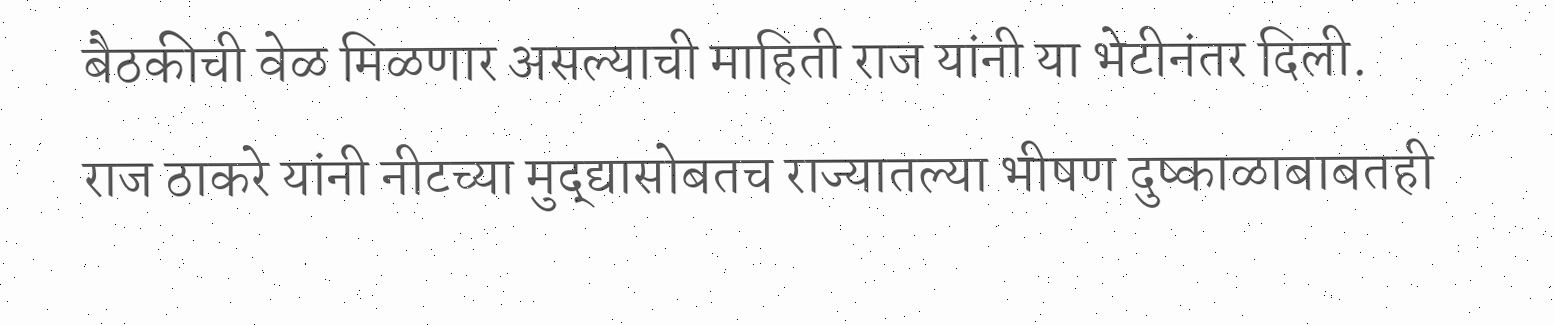बैठकीची वेळ मिळणार असल्याची माहिती राज यांनी या भेटीनंतर दिली.
राज ठाकरे यांनी नीटच्या मुद्द्यासोबतच राज्यातल्या भीषण दुष्काळाबाबतही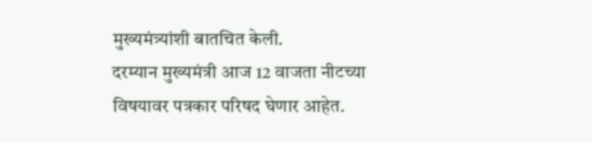मुख्यमंत्र्यांशी बातचित केली.
दरम्यान मुख्यमंत्री आज 12 वाजता नीटच्या विषयावर पत्रकार परिषद घेणार आहेत.